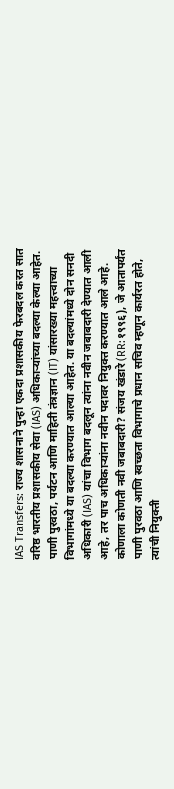IAS Transfers: राज्य शासनाने पुन्हा एकदा प्रशासकीय फेरबदल करत सात वरिष्ठ भारतीय प्रशासकीय सेवा (IAS) अधिकाऱ्यांच्या बदल्या केल्या आहेत. पाणी पुरवठा, पर्यटन आणि माहिती तंत्रज्ञान (IT) यांसारख्या महत्त्वाच्या विभागांमध्ये या बदल्या करण्यात आल्या आहेत. या बदल्यांमध्ये दोन सनदी अधिकारी (IAS) यांचा विभाग बदलून त्यांना नवीन जबाबदारी देण्यात आली आहे, तर पाच अधिकाऱ्यांना नवीन पदावर नियुक्त करण्यात आले आहे. कोणाला कोणती नवी जबाबदारी? संजय खंडारे (RR:१९९६), जे आतापर्यंत पाणी पुरवठा आणि स्वच्छता विभागाचे प्रधान सचिव म्हणून कार्यरत होते, त्यांची नियुक्ती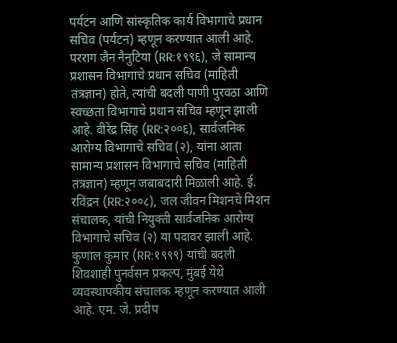पर्यटन आणि सांस्कृतिक कार्य विभागाचे प्रधान सचिव (पर्यटन) म्हणून करण्यात आली आहे. परराग जैन नैनुटिया (RR:१९९६), जे सामान्य प्रशासन विभागाचे प्रधान सचिव (माहिती तंत्रज्ञान) होते, त्यांची बदली पाणी पुरवठा आणि स्वच्छता विभागाचे प्रधान सचिव म्हणून झाली आहे. वीरेंद्र सिंह (RR:२००६), सार्वजनिक आरोग्य विभागाचे सचिव (२), यांना आता सामान्य प्रशासन विभागाचे सचिव (माहिती तंत्रज्ञान) म्हणून जबाबदारी मिळाली आहे. ई. रविंद्रन (RR:२००८), जल जीवन मिशनचे मिशन संचालक, यांची नियुक्ती सार्वजनिक आरोग्य विभागाचे सचिव (२) या पदावर झाली आहे. कुणाल कुमार (RR:१९९९) यांची बदली शिवशाही पुनर्वसन प्रकल्प, मुंबई येथे व्यवस्थापकीय संचालक म्हणून करण्यात आली आहे. एम. जे. प्रदीप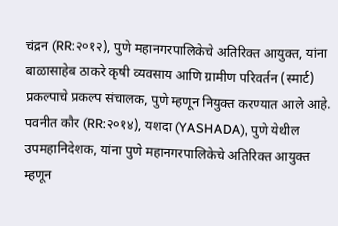चंद्रन (RR:२०१२), पुणे महानगरपालिकेचे अतिरिक्त आयुक्त, यांना बाळासाहेब ठाकरे कृषी व्यवसाय आणि ग्रामीण परिवर्तन (स्मार्ट) प्रकल्पाचे प्रकल्प संचालक, पुणे म्हणून नियुक्त करण्यात आले आहे. पवनीत कौर (RR:२०१४), यशदा (YASHADA), पुणे येथील उपमहानिदेशक, यांना पुणे महानगरपालिकेचे अतिरिक्त आयुक्त म्हणून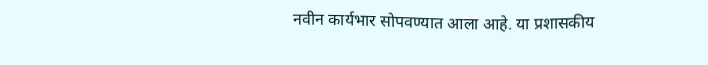नवीन कार्यभार सोपवण्यात आला आहे. या प्रशासकीय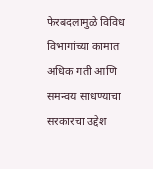फेरबदलामुळे विविध विभागांच्या कामात अधिक गती आणि समन्वय साधण्याचा सरकारचा उद्देश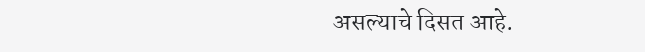असल्याचे दिसत आहे.